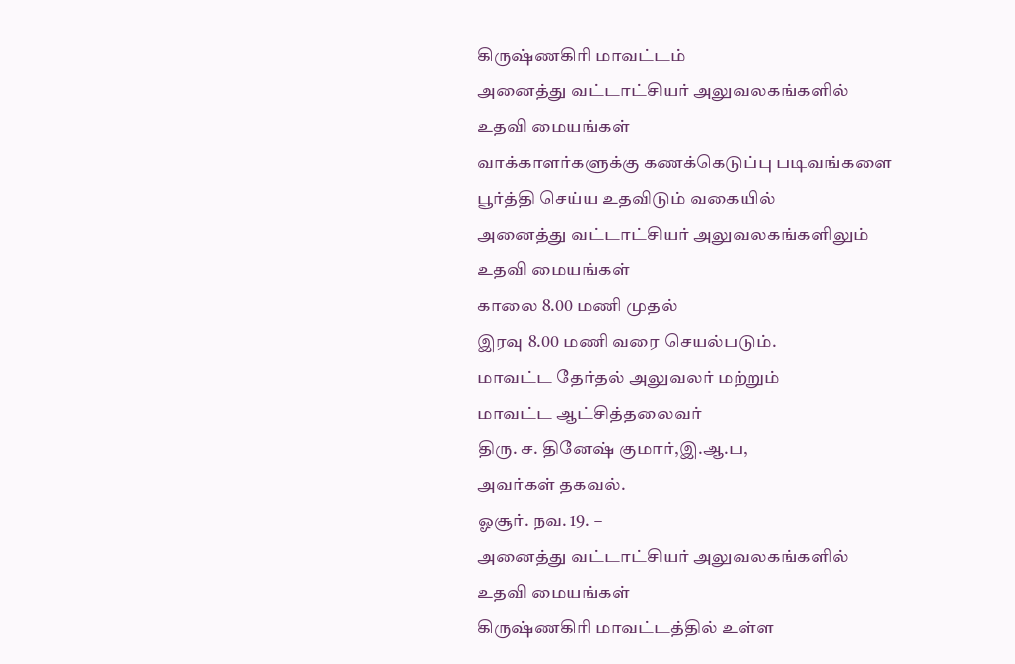கிருஷ்ணகிரி மாவட்டம்
அனைத்து வட்டாட்சியர் அலுவலகங்களில்
உதவி மையங்கள்
வாக்காளர்களுக்கு கணக்கெடுப்பு படிவங்களை
பூர்த்தி செய்ய உதவிடும் வகையில்
அனைத்து வட்டாட்சியர் அலுவலகங்களிலும்
உதவி மையங்கள்
காலை 8.00 மணி முதல்
இரவு 8.00 மணி வரை செயல்படும்.
மாவட்ட தேர்தல் அலுவலர் மற்றும்
மாவட்ட ஆட்சித்தலைவர்
திரு. ச. தினேஷ் குமார்,இ.ஆ.ப,
அவர்கள் தகவல்.
ஓசூர். நவ. 19. –
அனைத்து வட்டாட்சியர் அலுவலகங்களில்
உதவி மையங்கள்
கிருஷ்ணகிரி மாவட்டத்தில் உள்ள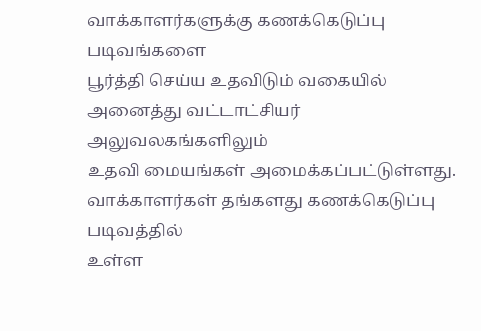வாக்காளர்களுக்கு கணக்கெடுப்பு படிவங்களை
பூர்த்தி செய்ய உதவிடும் வகையில்
அனைத்து வட்டாட்சியர் அலுவலகங்களிலும்
உதவி மையங்கள் அமைக்கப்பட்டுள்ளது.
வாக்காளர்கள் தங்களது கணக்கெடுப்பு படிவத்தில்
உள்ள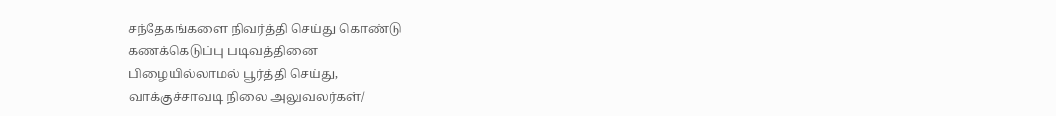சந்தேகங்களை நிவர்த்தி செய்து கொண்டு
கணக்கெடுப்பு படிவத்தினை
பிழையில்லாமல் பூர்த்தி செய்து,
வாக்குச்சாவடி நிலை அலுவலர்கள்/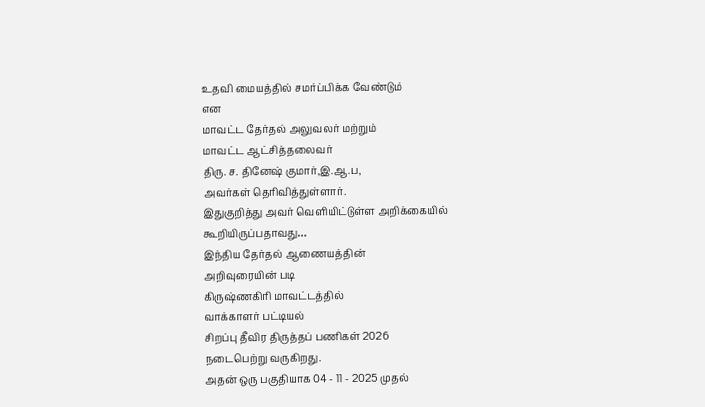உதவி மையத்தில் சமர்ப்பிக்க வேண்டும்
என
மாவட்ட தேர்தல் அலுவலர் மற்றும்
மாவட்ட ஆட்சித்தலைவர்
திரு. ச. தினேஷ் குமார்,இ.ஆ.ப,
அவர்கள் தெரிவித்துள்ளார்.
இதுகுறித்து அவர் வெளியிட்டுள்ள அறிக்கையில்
கூறியிருப்பதாவது…
இந்திய தேர்தல் ஆணையத்தின்
அறிவுரையின் படி
கிருஷ்ணகிரி மாவட்டத்தில்
வாக்காளர் பட்டியல்
சிறப்பு தீவிர திருத்தப் பணிகள் 2026
நடைபெற்று வருகிறது.
அதன் ஒரு பகுதியாக 04 - 11 - 2025 முதல்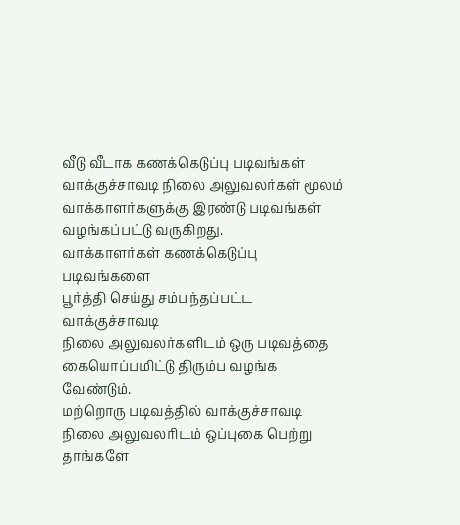வீடு வீடாக கணக்கெடுப்பு படிவங்கள் வாக்குச்சாவடி நிலை அலுவலர்கள் மூலம் வாக்காளர்களுக்கு இரண்டு படிவங்கள் வழங்கப்பட்டு வருகிறது.
வாக்காளர்கள் கணக்கெடுப்பு படிவங்களை
பூர்த்தி செய்து சம்பந்தப்பட்ட வாக்குச்சாவடி
நிலை அலுவலர்களிடம் ஒரு படிவத்தை
கையொப்பமிட்டு திரும்ப வழங்க வேண்டும்.
மற்றொரு படிவத்தில் வாக்குச்சாவடி
நிலை அலுவலரிடம் ஒப்புகை பெற்று
தாங்களே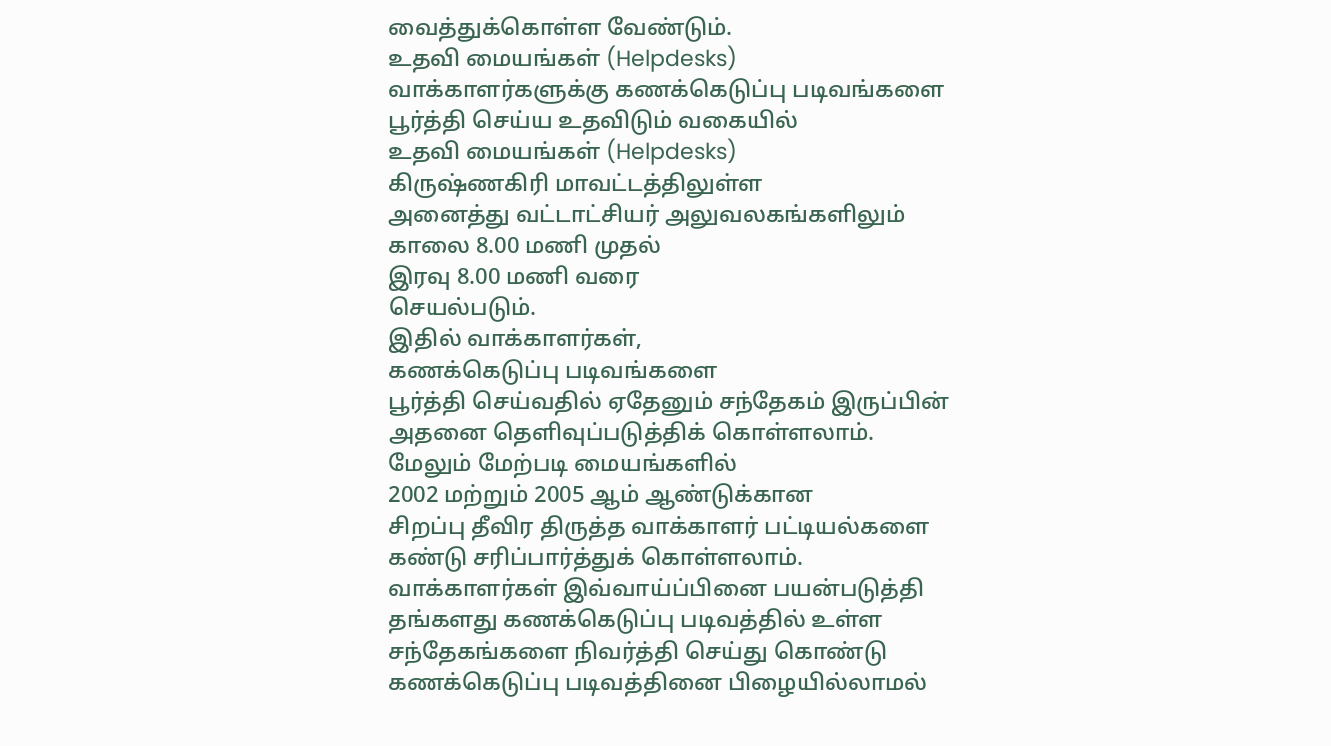வைத்துக்கொள்ள வேண்டும்.
உதவி மையங்கள் (Helpdesks)
வாக்காளர்களுக்கு கணக்கெடுப்பு படிவங்களை
பூர்த்தி செய்ய உதவிடும் வகையில்
உதவி மையங்கள் (Helpdesks)
கிருஷ்ணகிரி மாவட்டத்திலுள்ள
அனைத்து வட்டாட்சியர் அலுவலகங்களிலும்
காலை 8.00 மணி முதல்
இரவு 8.00 மணி வரை
செயல்படும்.
இதில் வாக்காளர்கள்,
கணக்கெடுப்பு படிவங்களை
பூர்த்தி செய்வதில் ஏதேனும் சந்தேகம் இருப்பின்
அதனை தெளிவுப்படுத்திக் கொள்ளலாம்.
மேலும் மேற்படி மையங்களில்
2002 மற்றும் 2005 ஆம் ஆண்டுக்கான
சிறப்பு தீவிர திருத்த வாக்காளர் பட்டியல்களை
கண்டு சரிப்பார்த்துக் கொள்ளலாம்.
வாக்காளர்கள் இவ்வாய்ப்பினை பயன்படுத்தி
தங்களது கணக்கெடுப்பு படிவத்தில் உள்ள
சந்தேகங்களை நிவர்த்தி செய்து கொண்டு
கணக்கெடுப்பு படிவத்தினை பிழையில்லாமல்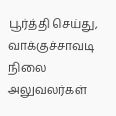பூர்த்தி செய்து, வாக்குச்சாவடி நிலை அலுவலர்கள்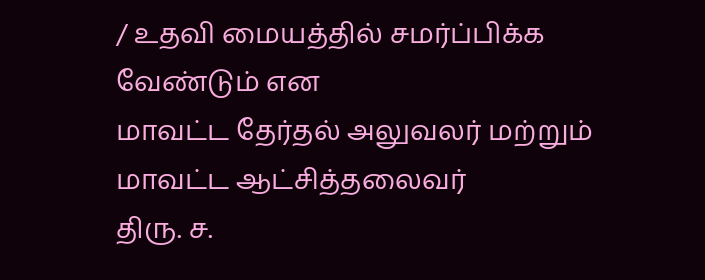/ உதவி மையத்தில் சமர்ப்பிக்க வேண்டும் என
மாவட்ட தேர்தல் அலுவலர் மற்றும்
மாவட்ட ஆட்சித்தலைவர்
திரு. ச.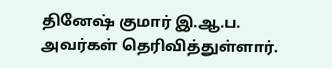தினேஷ் குமார் இ.ஆ.ப.
அவர்கள் தெரிவித்துள்ளார்.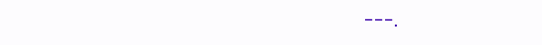---.